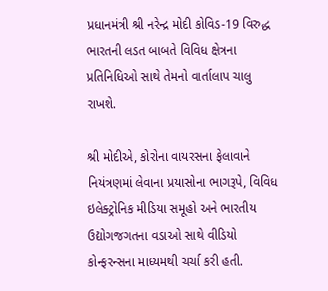પ્રધાનમંત્રી શ્રી નરેન્દ્ર મોદી કોવિડ-19 વિરુદ્ધ ભારતની લડત બાબતે વિવિધ ક્ષેત્રના પ્રતિનિધિઓ સાથે તેમનો વાર્તાલાપ ચાલુ રાખશે.

શ્રી મોદીએ, કોરોના વાયરસના ફેલાવાને નિયંત્રણમાં લેવાના પ્રયાસોના ભાગરૂપે, વિવિધ ઇલેક્ટ્રોનિક મીડિયા સમૂહો અને ભારતીય ઉદ્યોગજગતના વડાઓ સાથે વીડિયો કોન્ફરન્સના માધ્યમથી ચર્ચા કરી હતી.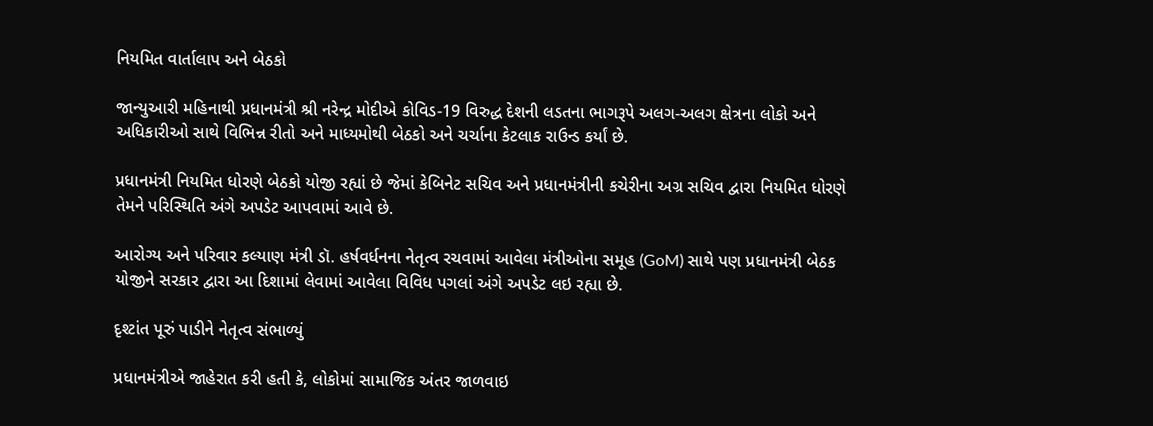નિયમિત વાર્તાલાપ અને બેઠકો

જાન્યુઆરી મહિનાથી પ્રધાનમંત્રી શ્રી નરેન્દ્ર મોદીએ કોવિડ-19 વિરુદ્ધ દેશની લડતના ભાગરૂપે અલગ-અલગ ક્ષેત્રના લોકો અને અધિકારીઓ સાથે વિભિન્ન રીતો અને માધ્યમોથી બેઠકો અને ચર્ચાના કેટલાક રાઉન્ડ કર્યાં છે.

પ્રધાનમંત્રી નિયમિત ધોરણે બેઠકો યોજી રહ્યાં છે જેમાં કેબિનેટ સચિવ અને પ્રધાનમંત્રીની કચેરીના અગ્ર સચિવ દ્વારા નિયમિત ધોરણે તેમને પરિસ્થિતિ અંગે અપડેટ આપવામાં આવે છે.

આરોગ્ય અને પરિવાર કલ્યાણ મંત્રી ડૉ. હર્ષવર્ધનના નેતૃત્વ રચવામાં આવેલા મંત્રીઓના સમૂહ (GoM) સાથે પણ પ્રધાનમંત્રી બેઠક યોજીને સરકાર દ્વારા આ દિશામાં લેવામાં આવેલા વિવિધ પગલાં અંગે અપડેટ લઇ રહ્યા છે.

દૃશ્ટાંત પૂરું પાડીને નેતૃત્વ સંભાળ્યું

પ્રધાનમંત્રીએ જાહેરાત કરી હતી કે, લોકોમાં સામાજિક અંતર જાળવાઇ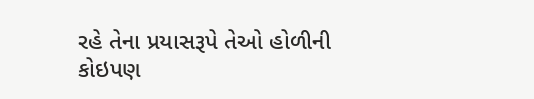રહે તેના પ્રયાસરૂપે તેઓ હોળીની કોઇપણ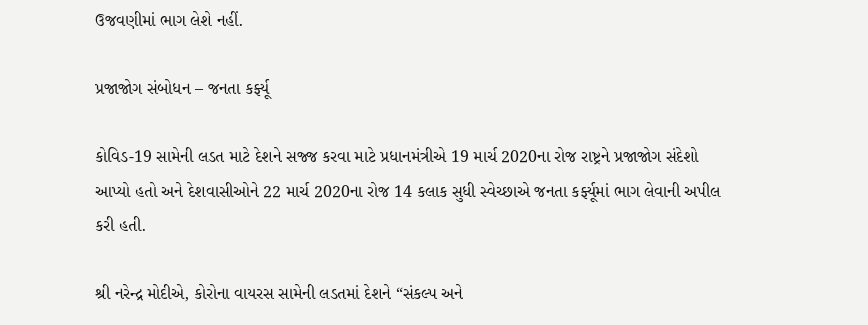ઉજવણીમાં ભાગ લેશે નહીં.

પ્રજાજોગ સંબોધન – જનતા કર્ફ્યૂ

કોવિડ-19 સામેની લડત માટે દેશને સજ્જ કરવા માટે પ્રધાનમંત્રીએ 19 માર્ચ 2020ના રોજ રાષ્ટ્રને પ્રજાજોગ સંદેશો આપ્યો હતો અને દેશવાસીઓને 22 માર્ચ 2020ના રોજ 14 કલાક સુધી સ્વેચ્છાએ જનતા કર્ફ્યૂમાં ભાગ લેવાની અપીલ કરી હતી.

શ્રી નરેન્દ્ર મોદીએ, કોરોના વાયરસ સામેની લડતમાં દેશને “સંકલ્પ અને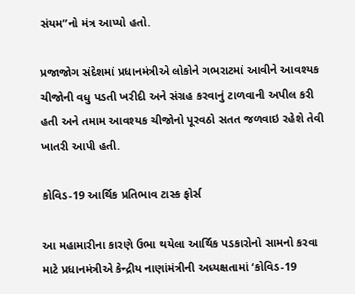સંયમ”નો મંત્ર આપ્યો હતો.

પ્રજાજોગ સંદેશમાં પ્રધાનમંત્રીએ લોકોને ગભરાટમાં આવીને આવશ્યક ચીજોની વધુ પડતી ખરીદી અને સંગ્રહ કરવાનું ટાળવાની અપીલ કરી હતી અને તમામ આવશ્યક ચીજોનો પૂરવઠો સતત જળવાઇ રહેશે તેવી ખાતરી આપી હતી.

કોવિડ-19 આર્થિક પ્રતિભાવ ટાસ્ક ફોર્સ

આ મહામારીના કારણે ઉભા થયેલા આર્થિક પડકારોનો સામનો કરવા માટે પ્રધાનમંત્રીએ કેન્દ્રીય નાણાંમંત્રીની અધ્યક્ષતામાં ‘કોવિડ-19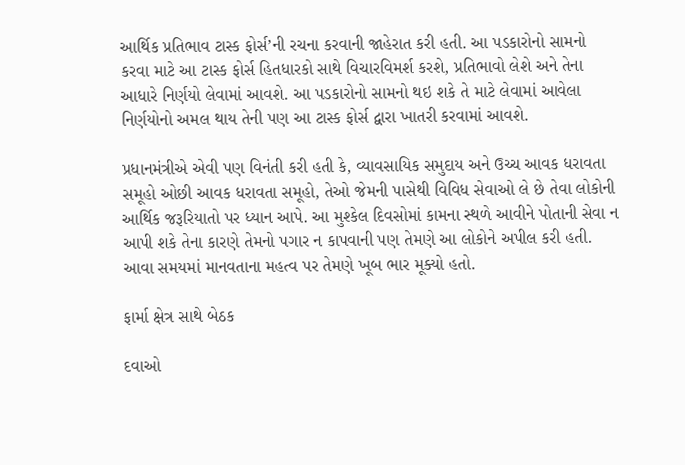આર્થિક પ્રતિભાવ ટાસ્ક ફોર્સ’ની રચના કરવાની જાહેરાત કરી હતી. આ પડકારોનો સામનો કરવા માટે આ ટાસ્ક ફોર્સ હિતધારકો સાથે વિચારવિમર્શ કરશે, પ્રતિભાવો લેશે અને તેના આધારે નિર્ણયો લેવામાં આવશે. આ પડકારોનો સામનો થઇ શકે તે માટે લેવામાં આવેલા નિર્ણયોનો અમલ થાય તેની પણ આ ટાસ્ક ફોર્સ દ્વારા ખાતરી કરવામાં આવશે.

પ્રધાનમંત્રીએ એવી પણ વિનંતી કરી હતી કે, વ્યાવસાયિક સમુદાય અને ઉચ્ચ આવક ધરાવતા સમૂહો ઓછી આવક ધરાવતા સમૂહો, તેઓ જેમની પાસેથી વિવિધ સેવાઓ લે છે તેવા લોકોની આર્થિક જરૂરિયાતો પર ધ્યાન આપે. આ મુશ્કેલ દિવસોમાં કામના સ્થળે આવીને પોતાની સેવા ન આપી શકે તેના કારણે તેમનો પગાર ન કાપવાની પણ તેમણે આ લોકોને અપીલ કરી હતી. આવા સમયમાં માનવતાના મહત્વ પર તેમણે ખૂબ ભાર મૂક્યો હતો.

ફાર્મા ક્ષેત્ર સાથે બેઠક

દવાઓ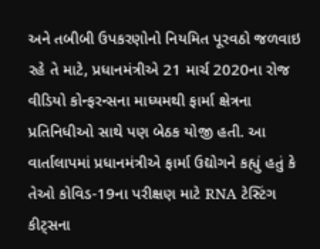અને તબીબી ઉપકરણોનો નિયમિત પૂરવઠો જળવાઇ રહે તે માટે, પ્રધાનમંત્રીએ 21 માર્ચ 2020ના રોજ વીડિયો કોન્ફરન્સના માધ્યમથી ફાર્મા ક્ષેત્રના પ્રતિનિધીઓ સાથે પણ બેઠક યોજી હતી. આ વાર્તાલાપમાં પ્રધાનમંત્રીએ ફાર્મા ઉદ્યોગને કહ્યું હતું કે તેઓ કોવિડ-19ના પરીક્ષણ માટે RNA ટેસ્ટિંગ કીટ્સના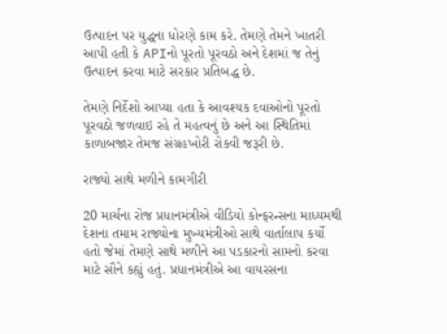ઉત્પાદન પર યુદ્ધના ધોરણે કામ કરે. તેમણે તેમને ખાતરી આપી હતી કે APIનો પૂરતો પૂરવઠો અને દેશમાં જ તેનું ઉત્પાદન કરવા માટે સરકાર પ્રતિબદ્ધ છે.

તેમણે નિર્દેશો આપ્યા હતા કે આવશ્યક દવાઓનો પૂરતો પૂરવઠો જળવાઇ રહે તે મહત્વનું છે અને આ સ્થિતિમાં કાળાબજાર તેમજ સંગ્રહખોરી રોકવી જરૂરી છે.

રાજ્યો સાથે મળીને કામગીરી

20 માર્ચના રોજ પ્રધાનમંત્રીએ વીડિયો કોન્ફરન્સના માધ્યમથી દેશના તમામ રાજ્યોના મુખ્યમંત્રીઓ સાથે વાર્તાલાપ કર્યો હતો જેમાં તેમણે સાથે મળીને આ પડકારનો સામનો કરવા માટે સૌને કહ્યું હતું. પ્રધાનમંત્રીએ આ વાયરસના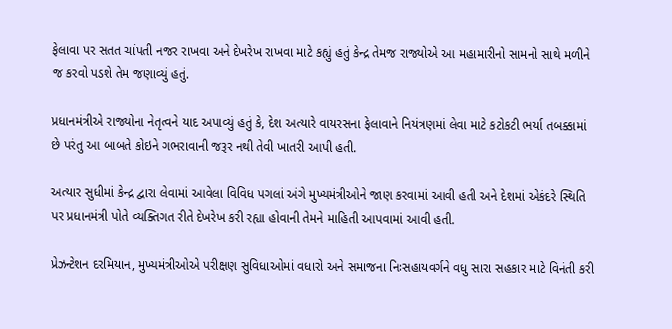ફેલાવા પર સતત ચાંપતી નજર રાખવા અને દેખરેખ રાખવા માટે કહ્યું હતું કેન્દ્ર તેમજ રાજ્યોએ આ મહામારીનો સામનો સાથે મળીને જ કરવો પડશે તેમ જણાવ્યું હતું.

પ્રધાનમંત્રીએ રાજ્યોના નેતૃત્વને યાદ અપાવ્યું હતું કે, દેશ અત્યારે વાયરસના ફેલાવાને નિયંત્રણમાં લેવા માટે કટોકટી ભર્યા તબક્કામાં છે પરંતુ આ બાબતે કોઇને ગભરાવાની જરૂર નથી તેવી ખાતરી આપી હતી.

અત્યાર સુધીમાં કેન્દ્ર દ્વારા લેવામાં આવેલા વિવિધ પગલાં અંગે મુખ્યમંત્રીઓને જાણ કરવામાં આવી હતી અને દેશમાં એકંદરે સ્થિતિ પર પ્રધાનમંત્રી પોતે વ્યક્તિગત રીતે દેખરેખ કરી રહ્યા હોવાની તેમને માહિતી આપવામાં આવી હતી.

પ્રેઝન્ટેશન દરમિયાન, મુખ્યમંત્રીઓએ પરીક્ષણ સુવિધાઓમાં વધારો અને સમાજના નિઃસહાયવર્ગને વધુ સારા સહકાર માટે વિનંતી કરી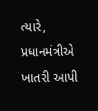ત્યારે, પ્રધાનમંત્રીએ ખાતરી આપી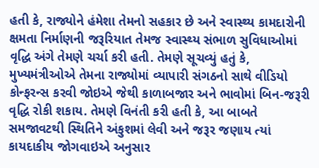હતી કે, રાજ્યોને હંમેશા તેમનો સહકાર છે અને સ્વાસ્થ્ય કામદારોની ક્ષમતા નિર્માણની જરૂરિયાત તેમજ સ્વાસ્થ્ય સંભાળ સુવિધાઓમાં વૃદ્ધિ અંગે તેમણે ચર્ચા કરી હતી. તેમણે સૂચવ્યું હતું કે, મુખ્યમંત્રીઓએ તેમના રાજ્યોમાં વ્યાપારી સંગઠનો સાથે વીડિયો કોન્ફરન્સ કરવી જોઇએ જેથી કાળાબજાર અને ભાવોમાં બિન-જરૂરી વૃદ્ધિ રોકી શકાય. તેમણે વિનંતી કરી હતી કે, આ બાબતે સમજાવટથી સ્થિતિને અંકુશમાં લેવી અને જરૂર જણાય ત્યાં કાયદાકીય જોગવાઇએ અનુસાર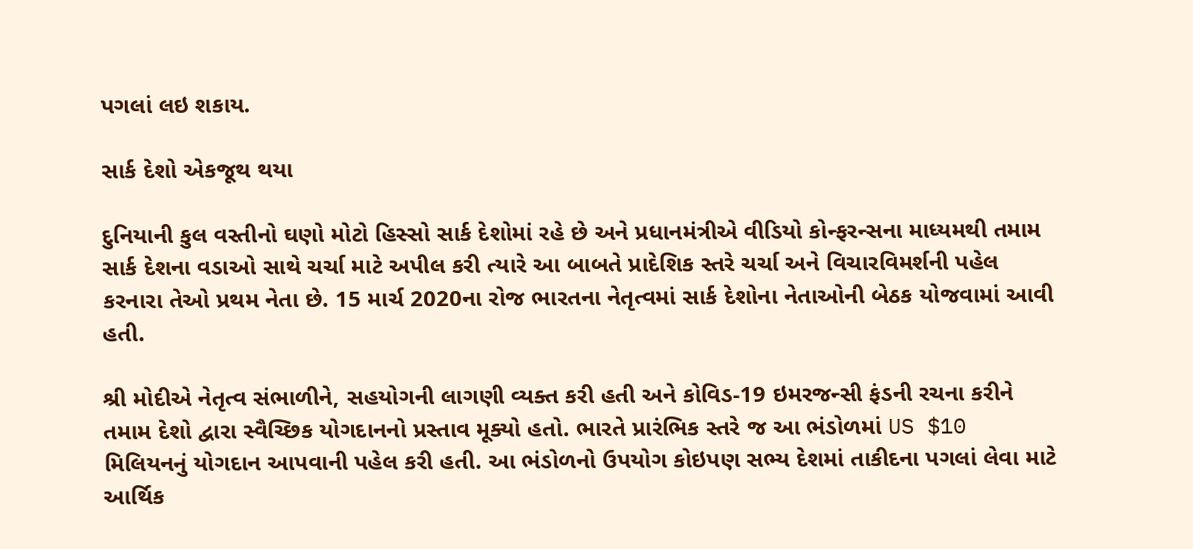પગલાં લઇ શકાય.

સાર્ક દેશો એકજૂથ થયા

દુનિયાની કુલ વસ્તીનો ઘણો મોટો હિસ્સો સાર્ક દેશોમાં રહે છે અને પ્રધાનમંત્રીએ વીડિયો કોન્ફરન્સના માધ્યમથી તમામ સાર્ક દેશના વડાઓ સાથે ચર્ચા માટે અપીલ કરી ત્યારે આ બાબતે પ્રાદેશિક સ્તરે ચર્ચા અને વિચારવિમર્શની પહેલ કરનારા તેઓ પ્રથમ નેતા છે. 15 માર્ચ 2020ના રોજ ભારતના નેતૃત્વમાં સાર્ક દેશોના નેતાઓની બેઠક યોજવામાં આવી હતી.

શ્રી મોદીએ નેતૃત્વ સંભાળીને, સહયોગની લાગણી વ્યક્ત કરી હતી અને કોવિડ-19 ઇમરજન્સી ફંડની રચના કરીને તમામ દેશો દ્વારા સ્વૈચ્છિક યોગદાનનો પ્રસ્તાવ મૂક્યો હતો. ભારતે પ્રારંભિક સ્તરે જ આ ભંડોળમાં US $10 મિલિયનનું યોગદાન આપવાની પહેલ કરી હતી. આ ભંડોળનો ઉપયોગ કોઇપણ સભ્ય દેશમાં તાકીદના પગલાં લેવા માટે આર્થિક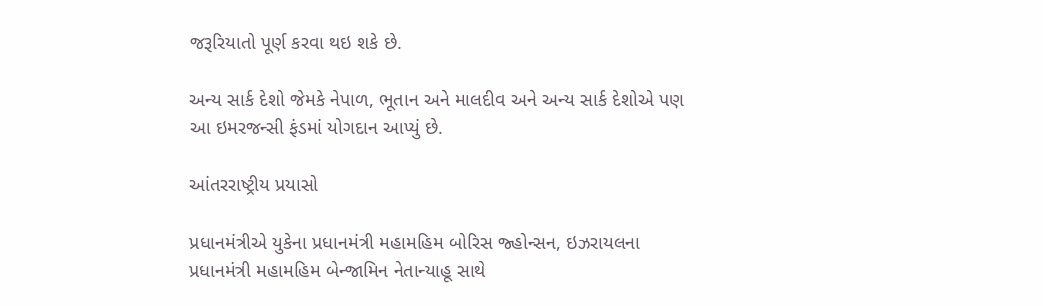જરૂરિયાતો પૂર્ણ કરવા થઇ શકે છે.

અન્ય સાર્ક દેશો જેમકે નેપાળ, ભૂતાન અને માલદીવ અને અન્ય સાર્ક દેશોએ પણ આ ઇમરજન્સી ફંડમાં યોગદાન આપ્યું છે.

આંતરરાષ્ટ્રીય પ્રયાસો

પ્રધાનમંત્રીએ યુકેના પ્રધાનમંત્રી મહામહિમ બોરિસ જ્હોન્સન, ઇઝરાયલના પ્રધાનમંત્રી મહામહિમ બેન્જામિન નેતાન્યાહૂ સાથે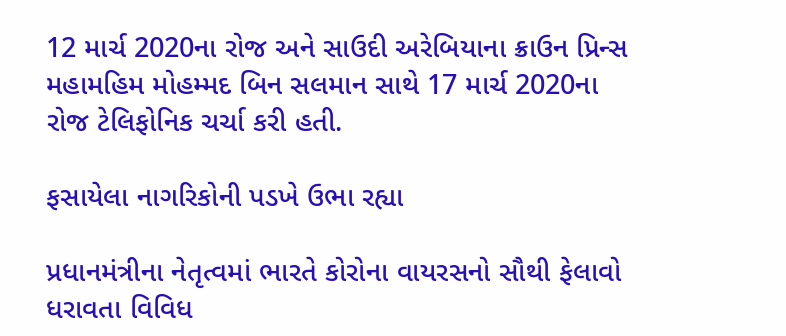12 માર્ચ 2020ના રોજ અને સાઉદી અરેબિયાના ક્રાઉન પ્રિન્સ મહામહિમ મોહમ્મદ બિન સલમાન સાથે 17 માર્ચ 2020ના રોજ ટેલિફોનિક ચર્ચા કરી હતી.

ફસાયેલા નાગરિકોની પડખે ઉભા રહ્યા

પ્રધાનમંત્રીના નેતૃત્વમાં ભારતે કોરોના વાયરસનો સૌથી ફેલાવો ધરાવતા વિવિધ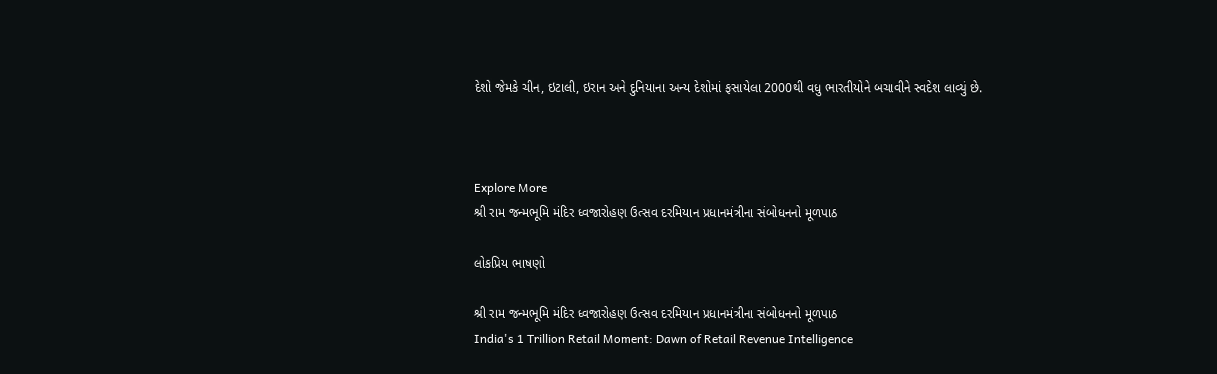દેશો જેમકે ચીન, ઇટાલી, ઇરાન અને દુનિયાના અન્ય દેશોમાં ફસાયેલા 2000થી વધુ ભારતીયોને બચાવીને સ્વદેશ લાવ્યું છે.



Explore More
શ્રી રામ જન્મભૂમિ મંદિર ધ્વજારોહણ ઉત્સવ દરમિયાન પ્રધાનમંત્રીના સંબોધનનો મૂળપાઠ

લોકપ્રિય ભાષણો

શ્રી રામ જન્મભૂમિ મંદિર ધ્વજારોહણ ઉત્સવ દરમિયાન પ્રધાનમંત્રીના સંબોધનનો મૂળપાઠ
India's 1 Trillion Retail Moment: Dawn of Retail Revenue Intelligence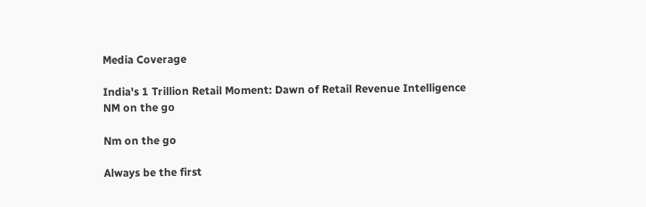Media Coverage

India's 1 Trillion Retail Moment: Dawn of Retail Revenue Intelligence
NM on the go

Nm on the go

Always be the first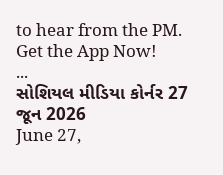to hear from the PM. Get the App Now!
...
સોશિયલ મીડિયા કોર્નર 27 જૂન 2026
June 27,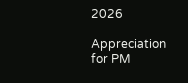2026

Appreciation for PM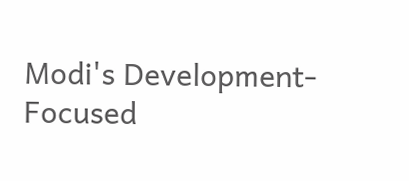Modi's Development-Focused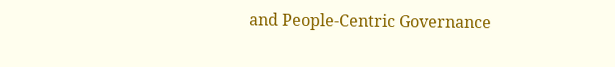and People-Centric Governance